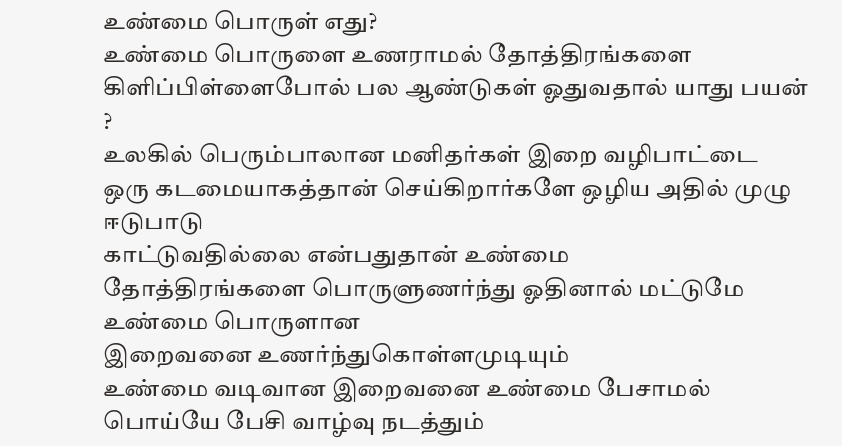உண்மை பொருள் எது?
உண்மை பொருளை உணராமல் தோத்திரங்களை
கிளிப்பிள்ளைபோல் பல ஆண்டுகள் ஓதுவதால் யாது பயன் ?
உலகில் பெரும்பாலான மனிதர்கள் இறை வழிபாட்டை
ஒரு கடமையாகத்தான் செய்கிறார்களே ஒழிய அதில் முழு ஈடுபாடு
காட்டுவதில்லை என்பதுதான் உண்மை
தோத்திரங்களை பொருளுணர்ந்து ஓதினால் மட்டுமே உண்மை பொருளான
இறைவனை உணர்ந்துகொள்ளமுடியும்
உண்மை வடிவான இறைவனை உண்மை பேசாமல் பொய்யே பேசி வாழ்வு நடத்தும்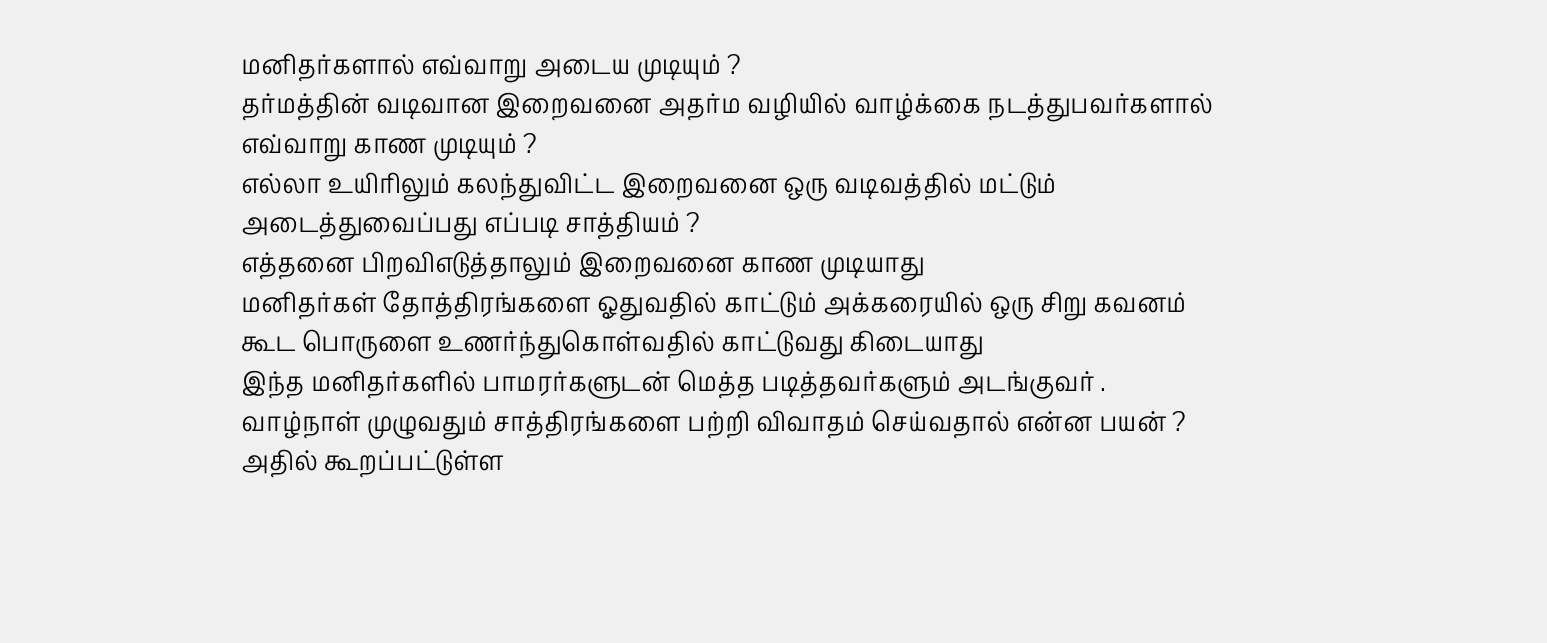மனிதர்களால் எவ்வாறு அடைய முடியும் ?
தர்மத்தின் வடிவான இறைவனை அதர்ம வழியில் வாழ்க்கை நடத்துபவர்களால் எவ்வாறு காண முடியும் ?
எல்லா உயிரிலும் கலந்துவிட்ட இறைவனை ஒரு வடிவத்தில் மட்டும் அடைத்துவைப்பது எப்படி சாத்தியம் ?
எத்தனை பிறவிஎடுத்தாலும் இறைவனை காண முடியாது
மனிதர்கள் தோத்திரங்களை ஓதுவதில் காட்டும் அக்கரையில் ஒரு சிறு கவனம் கூட பொருளை உணர்ந்துகொள்வதில் காட்டுவது கிடையாது
இந்த மனிதர்களில் பாமரர்களுடன் மெத்த படித்தவர்களும் அடங்குவர் .
வாழ்நாள் முழுவதும் சாத்திரங்களை பற்றி விவாதம் செய்வதால் என்ன பயன் ?
அதில் கூறப்பட்டுள்ள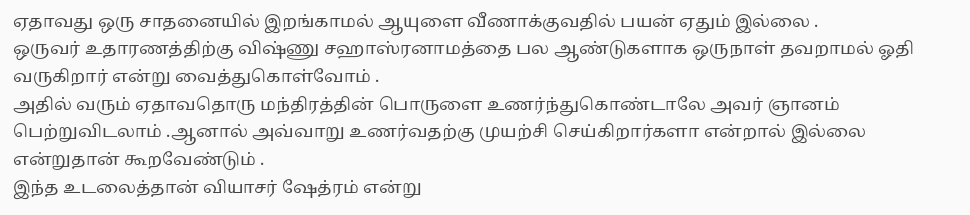ஏதாவது ஒரு சாதனையில் இறங்காமல் ஆயுளை வீணாக்குவதில் பயன் ஏதும் இல்லை .
ஒருவர் உதாரணத்திற்கு விஷ்ணு சஹாஸ்ரனாமத்தை பல ஆண்டுகளாக ஒருநாள் தவறாமல் ஓதி வருகிறார் என்று வைத்துகொள்வோம் .
அதில் வரும் ஏதாவதொரு மந்திரத்தின் பொருளை உணர்ந்துகொண்டாலே அவர் ஞானம் பெற்றுவிடலாம் .ஆனால் அவ்வாறு உணர்வதற்கு முயற்சி செய்கிறார்களா என்றால் இல்லை என்றுதான் கூறவேண்டும் .
இந்த உடலைத்தான் வியாசர் ஷேத்ரம் என்று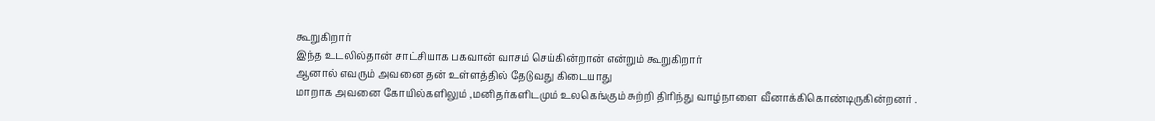கூறுகிறார்
இந்த உடலில்தான் சாட்சியாக பகவான் வாசம் செய்கின்றான் என்றும் கூறுகிறார்
ஆனால் எவரும் அவனை தன் உள்ளத்தில் தேடுவது கிடையாது
மாறாக அவனை கோயில்களிலும் ,மனிதர்களிடமும் உலகெங்கும் சுற்றி திரிந்து வாழ்நாளை வீனாக்கிகொண்டிருகின்றனர் .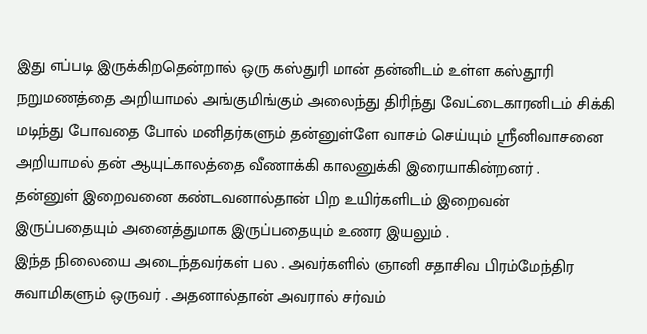இது எப்படி இருக்கிறதென்றால் ஒரு கஸ்துரி மான் தன்னிடம் உள்ள கஸ்தூரி நறுமணத்தை அறியாமல் அங்குமிங்கும் அலைந்து திரிந்து வேட்டைகாரனிடம் சிக்கி மடிந்து போவதை போல் மனிதர்களும் தன்னுள்ளே வாசம் செய்யும் ஸ்ரீனிவாசனை அறியாமல் தன் ஆயுட்காலத்தை வீணாக்கி காலனுக்கி இரையாகின்றனர் .
தன்னுள் இறைவனை கண்டவனால்தான் பிற உயிர்களிடம் இறைவன் இருப்பதையும் அனைத்துமாக இருப்பதையும் உணர இயலும் .
இந்த நிலையை அடைந்தவர்கள் பல . அவர்களில் ஞானி சதாசிவ பிரம்மேந்திர சுவாமிகளும் ஒருவர் . அதனால்தான் அவரால் சர்வம்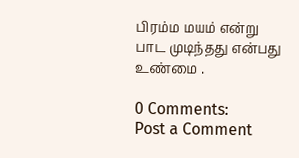பிரம்ம மயம் என்று பாட முடிந்தது என்பது உண்மை .

0 Comments:
Post a Comment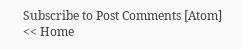Subscribe to Post Comments [Atom]
<< Home